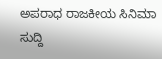ಅಪರಾಧ ರಾಜಕೀಯ ಸಿನಿಮಾ ಸುದ್ದಿ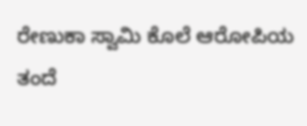ರೇಣುಕಾ ಸ್ವಾಮಿ ಕೊಲೆ ಆರೋಪಿಯ ತಂದೆ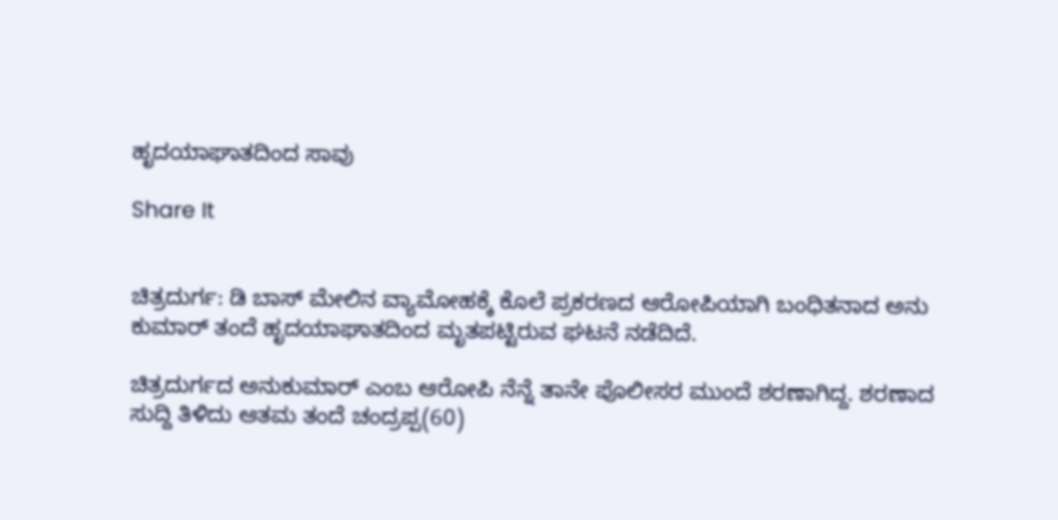ಹೃದಯಾಘಾತದಿಂದ ಸಾವು

Share It


ಚಿತ್ರದುರ್ಗ: ಡಿ ಬಾಸ್ ಮೇಲಿನ ವ್ಯಾಮೋಹಕ್ಕೆ ಕೊಲೆ ಪ್ರಕರಣದ ಆರೋಪಿಯಾಗಿ ಬಂಧಿತನಾದ ಅನು ಕುಮಾರ್ ತಂದೆ ಹೃದಯಾಘಾತದಿಂದ ಮೃತಪಟ್ಟಿರುವ ಘಟನೆ ನಡೆದಿದೆ.

ಚಿತ್ರದುರ್ಗದ ಅನುಕುಮಾರ್ ಎಂಬ ಆರೋಪಿ ನೆನ್ನೆ ತಾನೇ ಪೊಲೀಸರ ಮುಂದೆ ಶರಣಾಗಿದ್ದ. ಶರಣಾದ ಸುದ್ದಿ ತಿಳಿದು ಆತಮ ತಂದೆ ಚಂದ್ರಪ್ಪ(60)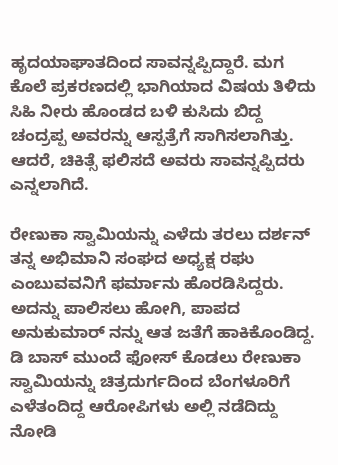ಹೃದಯಾಘಾತದಿಂದ ಸಾವನ್ನಪ್ಪಿದ್ದಾರೆ. ಮಗ ಕೊಲೆ ಪ್ರಕರಣದಲ್ಲಿ ಭಾಗಿಯಾದ ವಿಷಯ ತಿಳಿದು ಸಿಹಿ ನೀರು ಹೊಂಡದ ಬಳಿ ಕುಸಿದು ಬಿದ್ದ ಚಂದ್ರಪ್ಪ ಅವರನ್ನು ಆಸ್ಪತ್ರೆಗೆ ಸಾಗಿಸಲಾಗಿತ್ತು. ಆದರೆ, ಚಿಕಿತ್ಸೆ ಫಲಿಸದೆ ಅವರು ಸಾವನ್ನಪ್ಪಿದರು ಎನ್ನಲಾಗಿದೆ.

ರೇಣುಕಾ ಸ್ವಾಮಿಯನ್ನು ಎಳೆದು ತರಲು ದರ್ಶನ್ ತನ್ನ ಅಭಿಮಾನಿ ಸಂಘದ ಅಧ್ಯಕ್ಷ ರಘು ಎಂಬುವವನಿಗೆ ಫರ್ಮಾನು ಹೊರಡಿಸಿದ್ದರು. ಅದನ್ನು ಪಾಲಿಸಲು ಹೋಗಿ, ಪಾಪದ ಅನುಕುಮಾರ್ ನನ್ನು ಆತ ಜತೆಗೆ ಹಾಕಿಕೊಂಡಿದ್ದ. ಡಿ ಬಾಸ್ ಮುಂದೆ ಫೋಸ್ ಕೊಡಲು ರೇಣುಕಾ ಸ್ವಾಮಿಯನ್ನು ಚಿತ್ರದುರ್ಗದಿಂದ ಬೆಂಗಳೂರಿಗೆ ಎಳೆತಂದಿದ್ದ ಆರೋಪಿಗಳು ಅಲ್ಲಿ ನಡೆದಿದ್ದು ನೋಡಿ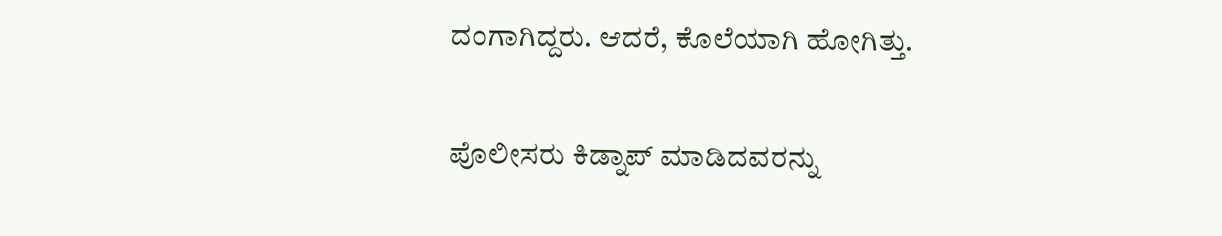ದಂಗಾಗಿದ್ದರು. ಆದರೆ, ಕೊಲೆಯಾಗಿ ಹೋಗಿತ್ತು.

ಪೊಲೀಸರು ಕಿಡ್ನಾಪ್ ಮಾಡಿದವರನ್ನು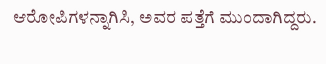ಆರೋಪಿಗಳನ್ನಾಗಿಸಿ, ಅವರ ಪತ್ತೆಗೆ ಮುಂದಾಗಿದ್ದರು.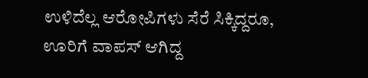ಉಳಿದೆಲ್ಲ ಆರೋಪಿಗಳು ಸೆರೆ ಸಿಕ್ಕಿದ್ದರೂ, ಊರಿಗೆ ವಾಪಸ್ ಆಗಿದ್ದ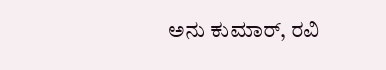ಅನು ಕುಮಾರ್, ರವಿ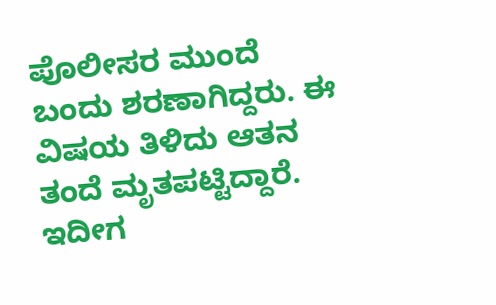ಪೊಲೀಸರ ಮುಂದೆ ಬಂದು ಶರಣಾಗಿದ್ದರು. ಈ ವಿಷಯ ತಿಳಿದು ಆತನ ತಂದೆ ಮೃತಪಟ್ಟಿದ್ದಾರೆ. ಇದೀಗ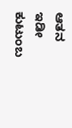ಆತನ ಇಡೀ ಕುಟುಂಬ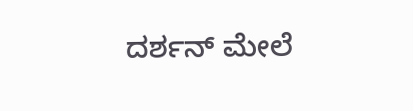ದರ್ಶನ್ ಮೇಲೆ‌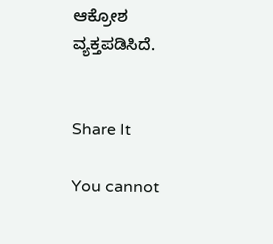ಆಕ್ರೋಶ ವ್ಯಕ್ತಪಡಿಸಿದೆ.


Share It

You cannot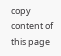copy content of this page